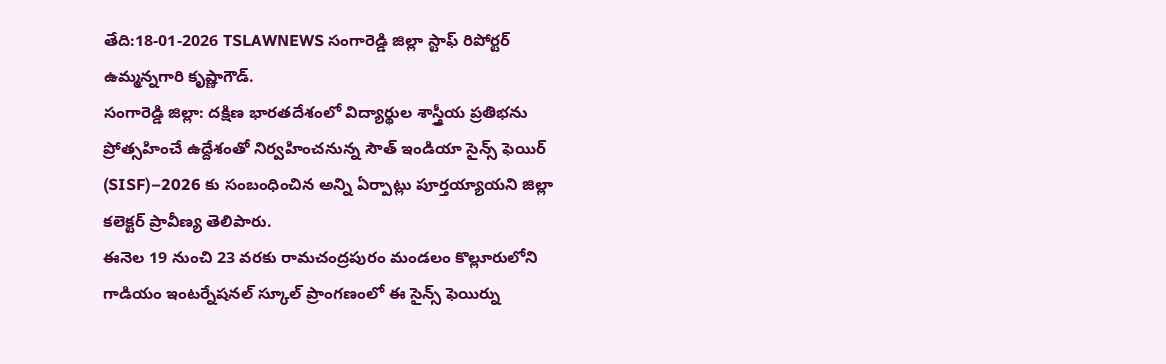తేది:18-01-2026 TSLAWNEWS సంగారెడ్డి జిల్లా స్టాఫ్ రిపోర్టర్ ఉమ్మన్నగారి కృష్ణాగౌడ్.
సంగారెడ్డి జిల్లా: దక్షిణ భారతదేశంలో విద్యార్థుల శాస్త్రీయ ప్రతిభను ప్రోత్సహించే ఉద్దేశంతో నిర్వహించనున్న సౌత్ ఇండియా సైన్స్ ఫెయిర్ (SISF)–2026 కు సంబంధించిన అన్ని ఏర్పాట్లు పూర్తయ్యాయని జిల్లా కలెక్టర్ ప్రావీణ్య తెలిపారు.
ఈనెల 19 నుంచి 23 వరకు రామచంద్రపురం మండలం కొల్లూరులోని గాడియం ఇంటర్నేషనల్ స్కూల్ ప్రాంగణంలో ఈ సైన్స్ ఫెయిర్ను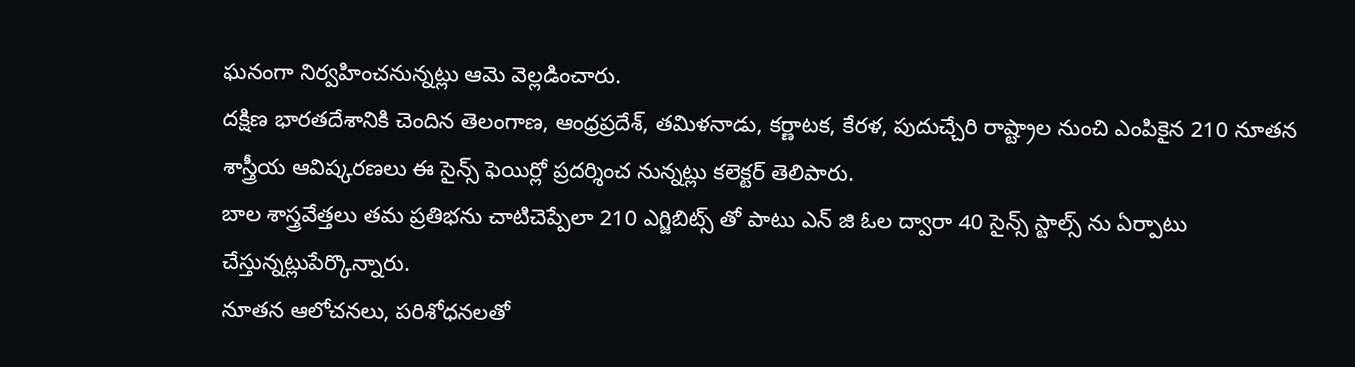ఘనంగా నిర్వహించనున్నట్లు ఆమె వెల్లడించారు.
దక్షిణ భారతదేశానికి చెందిన తెలంగాణ, ఆంధ్రప్రదేశ్, తమిళనాడు, కర్ణాటక, కేరళ, పుదుచ్చేరి రాష్ట్రాల నుంచి ఎంపికైన 210 నూతన శాస్త్రీయ ఆవిష్కరణలు ఈ సైన్స్ ఫెయిర్లో ప్రదర్శించ నున్నట్లు కలెక్టర్ తెలిపారు.
బాల శాస్త్రవేత్తలు తమ ప్రతిభను చాటిచెప్పేలా 210 ఎగ్జిబిట్స్ తో పాటు ఎన్ జి ఓల ద్వారా 40 సైన్స్ స్టాల్స్ ను ఏర్పాటు చేస్తున్నట్లుపేర్కొన్నారు.
నూతన ఆలోచనలు, పరిశోధనలతో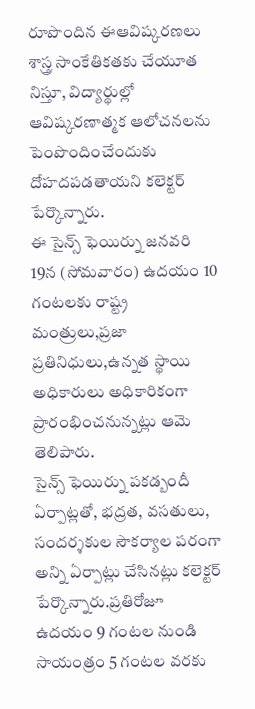రూపొందిన ఈఆవిష్కరణలు శాస్త్ర సాంకేతికతకు చేయూత
నిస్తూ, విద్యార్థుల్లో ఆవిష్కరణాత్మక ఆలోచనలను పెంపొందించేందుకు దోహదపడతాయని కలెక్టర్ పేర్కొన్నారు.
ఈ సైన్స్ ఫెయిర్ను జనవరి 19న (సోమవారం) ఉదయం 10 గంటలకు రాష్ట్ర మంత్రులు,ప్రజా ప్రతినిధులు,ఉన్నత స్థాయి అధికారులు అధికారికంగా ప్రారంభించనున్నట్లు ఆమె తెలిపారు.
సైన్స్ ఫెయిర్ను పకడ్బందీ ఏర్పాట్లతో, భద్రత, వసతులు, సందర్శకుల సౌకర్యాల పరంగా అన్ని ఏర్పాట్లు చేసినట్లు కలెక్టర్ పేర్కొన్నారు.ప్రతిరోజూ ఉదయం 9 గంటల నుండి సాయంత్రం 5 గంటల వరకు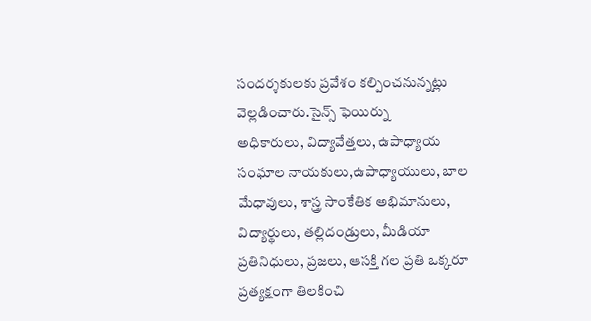సందర్శకులకు ప్రవేశం కల్పించనున్నట్లు వెల్లడించారు.సైన్స్ ఫెయిర్ను
అధికారులు, విద్యావేత్తలు, ఉపాధ్యాయ సంఘాల నాయకులు,ఉపాధ్యాయులు, బాల మేధావులు, శాస్త్ర సాంకేతిక అభిమానులు, విద్యార్థులు, తల్లిదండ్రులు, మీడియా ప్రతినిధులు, ప్రజలు, ఆసక్తి గల ప్రతి ఒక్కరూ ప్రత్యక్షంగా తిలకించి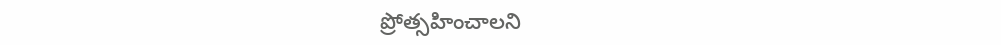ప్రోత్సహించాలని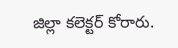జిల్లా కలెక్టర్ కోరారు.